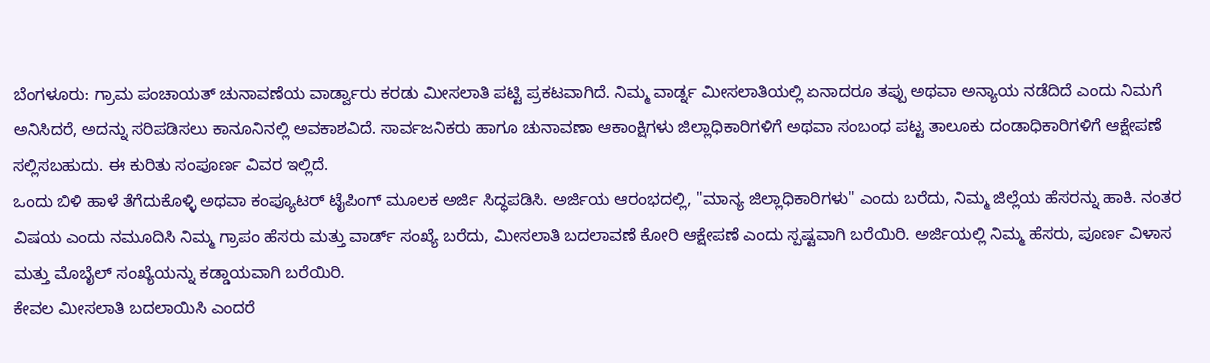ಬೆಂಗಳೂರು: ಗ್ರಾಮ ಪಂಚಾಯತ್ ಚುನಾವಣೆಯ ವಾರ್ಡ್ವಾರು ಕರಡು ಮೀಸಲಾತಿ ಪಟ್ಟಿ ಪ್ರಕಟವಾಗಿದೆ. ನಿಮ್ಮ ವಾರ್ಡ್ನ ಮೀಸಲಾತಿಯಲ್ಲಿ ಏನಾದರೂ ತಪ್ಪು ಅಥವಾ ಅನ್ಯಾಯ ನಡೆದಿದೆ ಎಂದು ನಿಮಗೆ ಅನಿಸಿದರೆ, ಅದನ್ನು ಸರಿಪಡಿಸಲು ಕಾನೂನಿನಲ್ಲಿ ಅವಕಾಶವಿದೆ. ಸಾರ್ವಜನಿಕರು ಹಾಗೂ ಚುನಾವಣಾ ಆಕಾಂಕ್ಷಿಗಳು ಜಿಲ್ಲಾಧಿಕಾರಿಗಳಿಗೆ ಅಥವಾ ಸಂಬಂಧ ಪಟ್ಟ ತಾಲೂಕು ದಂಡಾಧಿಕಾರಿಗಳಿಗೆ ಆಕ್ಷೇಪಣೆ ಸಲ್ಲಿಸಬಹುದು. ಈ ಕುರಿತು ಸಂಪೂರ್ಣ ವಿವರ ಇಲ್ಲಿದೆ.
ಒಂದು ಬಿಳಿ ಹಾಳೆ ತೆಗೆದುಕೊಳ್ಳಿ ಅಥವಾ ಕಂಪ್ಯೂಟರ್ ಟೈಪಿಂಗ್ ಮೂಲಕ ಅರ್ಜಿ ಸಿದ್ಧಪಡಿಸಿ. ಅರ್ಜಿಯ ಆರಂಭದಲ್ಲಿ, "ಮಾನ್ಯ ಜಿಲ್ಲಾಧಿಕಾರಿಗಳು" ಎಂದು ಬರೆದು, ನಿಮ್ಮ ಜಿಲ್ಲೆಯ ಹೆಸರನ್ನು ಹಾಕಿ. ನಂತರ ವಿಷಯ ಎಂದು ನಮೂದಿಸಿ ನಿಮ್ಮ ಗ್ರಾಪಂ ಹೆಸರು ಮತ್ತು ವಾರ್ಡ್ ಸಂಖ್ಯೆ ಬರೆದು, ಮೀಸಲಾತಿ ಬದಲಾವಣೆ ಕೋರಿ ಆಕ್ಷೇಪಣೆ ಎಂದು ಸ್ಪಷ್ಟವಾಗಿ ಬರೆಯಿರಿ. ಅರ್ಜಿಯಲ್ಲಿ ನಿಮ್ಮ ಹೆಸರು, ಪೂರ್ಣ ವಿಳಾಸ ಮತ್ತು ಮೊಬೈಲ್ ಸಂಖ್ಯೆಯನ್ನು ಕಡ್ಡಾಯವಾಗಿ ಬರೆಯಿರಿ.
ಕೇವಲ ಮೀಸಲಾತಿ ಬದಲಾಯಿಸಿ ಎಂದರೆ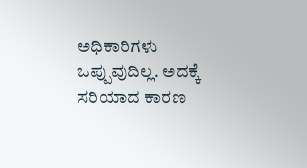ಅಧಿಕಾರಿಗಳು ಒಪ್ಪುವುದಿಲ್ಲ. ಅದಕ್ಕೆ ಸರಿಯಾದ ಕಾರಣ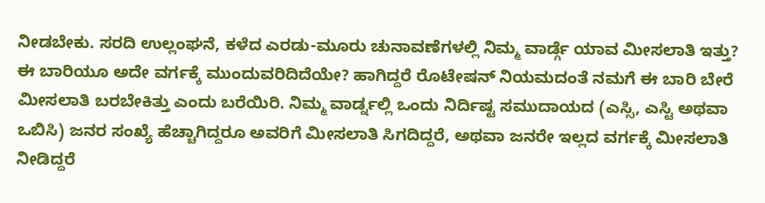ನೀಡಬೇಕು. ಸರದಿ ಉಲ್ಲಂಘನೆ, ಕಳೆದ ಎರಡು-ಮೂರು ಚುನಾವಣೆಗಳಲ್ಲಿ ನಿಮ್ಮ ವಾರ್ಡ್ಗೆ ಯಾವ ಮೀಸಲಾತಿ ಇತ್ತು? ಈ ಬಾರಿಯೂ ಅದೇ ವರ್ಗಕ್ಕೆ ಮುಂದುವರಿದಿದೆಯೇ? ಹಾಗಿದ್ದರೆ ರೊಟೇಷನ್ ನಿಯಮದಂತೆ ನಮಗೆ ಈ ಬಾರಿ ಬೇರೆ ಮೀಸಲಾತಿ ಬರಬೇಕಿತ್ತು ಎಂದು ಬರೆಯಿರಿ. ನಿಮ್ಮ ವಾರ್ಡ್ನಲ್ಲಿ ಒಂದು ನಿರ್ದಿಷ್ಟ ಸಮುದಾಯದ (ಎಸ್ಸಿ, ಎಸ್ಟಿ ಅಥವಾ ಒಬಿಸಿ) ಜನರ ಸಂಖ್ಯೆ ಹೆಚ್ಚಾಗಿದ್ದರೂ ಅವರಿಗೆ ಮೀಸಲಾತಿ ಸಿಗದಿದ್ದರೆ, ಅಥವಾ ಜನರೇ ಇಲ್ಲದ ವರ್ಗಕ್ಕೆ ಮೀಸಲಾತಿ ನೀಡಿದ್ದರೆ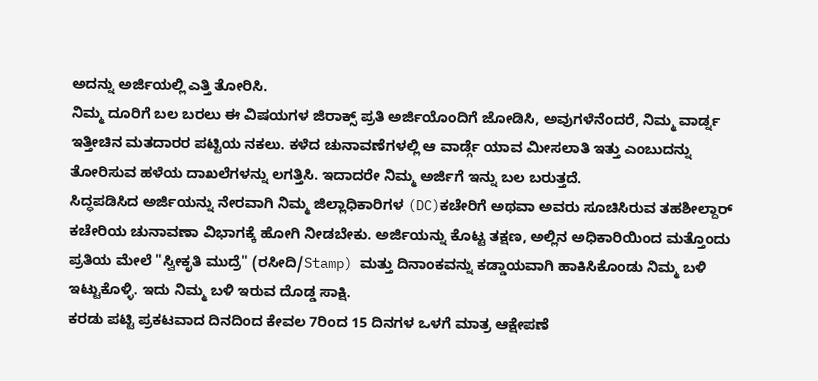ಅದನ್ನು ಅರ್ಜಿಯಲ್ಲಿ ಎತ್ತಿ ತೋರಿಸಿ.
ನಿಮ್ಮ ದೂರಿಗೆ ಬಲ ಬರಲು ಈ ವಿಷಯಗಳ ಜಿರಾಕ್ಸ್ ಪ್ರತಿ ಅರ್ಜಿಯೊಂದಿಗೆ ಜೋಡಿಸಿ, ಅವುಗಳೆನೆಂದರೆ, ನಿಮ್ಮ ವಾರ್ಡ್ನ ಇತ್ತೀಚಿನ ಮತದಾರರ ಪಟ್ಟಿಯ ನಕಲು. ಕಳೆದ ಚುನಾವಣೆಗಳಲ್ಲಿ ಆ ವಾರ್ಡ್ಗೆ ಯಾವ ಮೀಸಲಾತಿ ಇತ್ತು ಎಂಬುದನ್ನು ತೋರಿಸುವ ಹಳೆಯ ದಾಖಲೆಗಳನ್ನು ಲಗತ್ತಿಸಿ. ಇದಾದರೇ ನಿಮ್ಮ ಅರ್ಜಿಗೆ ಇನ್ನು ಬಲ ಬರುತ್ತದೆ.
ಸಿದ್ಧಪಡಿಸಿದ ಅರ್ಜಿಯನ್ನು ನೇರವಾಗಿ ನಿಮ್ಮ ಜಿಲ್ಲಾಧಿಕಾರಿಗಳ (DC)ಕಚೇರಿಗೆ ಅಥವಾ ಅವರು ಸೂಚಿಸಿರುವ ತಹಶೀಲ್ದಾರ್ ಕಚೇರಿಯ ಚುನಾವಣಾ ವಿಭಾಗಕ್ಕೆ ಹೋಗಿ ನೀಡಬೇಕು. ಅರ್ಜಿಯನ್ನು ಕೊಟ್ಟ ತಕ್ಷಣ, ಅಲ್ಲಿನ ಅಧಿಕಾರಿಯಿಂದ ಮತ್ತೊಂದು ಪ್ರತಿಯ ಮೇಲೆ "ಸ್ವೀಕೃತಿ ಮುದ್ರೆ" (ರಸೀದಿ/Stamp) ಮತ್ತು ದಿನಾಂಕವನ್ನು ಕಡ್ಡಾಯವಾಗಿ ಹಾಕಿಸಿಕೊಂಡು ನಿಮ್ಮ ಬಳಿ ಇಟ್ಟುಕೊಳ್ಳಿ. ಇದು ನಿಮ್ಮ ಬಳಿ ಇರುವ ದೊಡ್ಡ ಸಾಕ್ಷಿ.
ಕರಡು ಪಟ್ಟಿ ಪ್ರಕಟವಾದ ದಿನದಿಂದ ಕೇವಲ 7ರಿಂದ 15 ದಿನಗಳ ಒಳಗೆ ಮಾತ್ರ ಆಕ್ಷೇಪಣೆ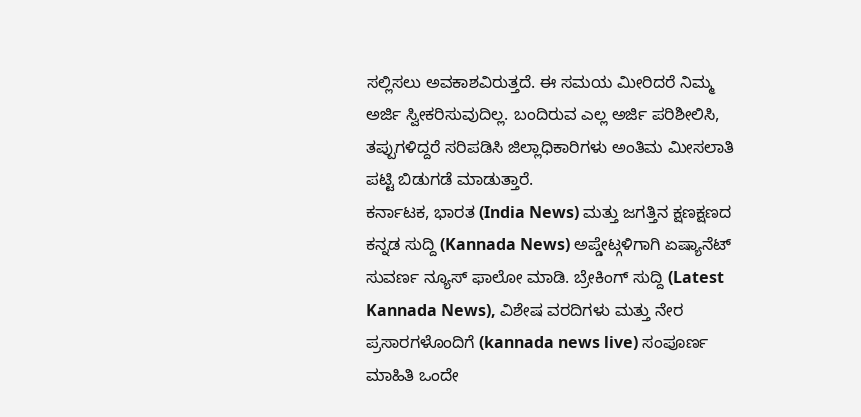ಸಲ್ಲಿಸಲು ಅವಕಾಶವಿರುತ್ತದೆ. ಈ ಸಮಯ ಮೀರಿದರೆ ನಿಮ್ಮ ಅರ್ಜಿ ಸ್ವೀಕರಿಸುವುದಿಲ್ಲ. ಬಂದಿರುವ ಎಲ್ಲ ಅರ್ಜಿ ಪರಿಶೀಲಿಸಿ, ತಪ್ಪುಗಳಿದ್ದರೆ ಸರಿಪಡಿಸಿ ಜಿಲ್ಲಾಧಿಕಾರಿಗಳು ಅಂತಿಮ ಮೀಸಲಾತಿ ಪಟ್ಟಿ ಬಿಡುಗಡೆ ಮಾಡುತ್ತಾರೆ.
ಕರ್ನಾಟಕ, ಭಾರತ (India News) ಮತ್ತು ಜಗತ್ತಿನ ಕ್ಷಣಕ್ಷಣದ ಕನ್ನಡ ಸುದ್ದಿ (Kannada News) ಅಪ್ಡೇಟ್ಗಳಿಗಾಗಿ ಏಷ್ಯಾನೆಟ್ ಸುವರ್ಣ ನ್ಯೂಸ್ ಫಾಲೋ ಮಾಡಿ. ಬ್ರೇಕಿಂಗ್ ಸುದ್ದಿ (Latest Kannada News), ವಿಶೇಷ ವರದಿಗಳು ಮತ್ತು ನೇರ ಪ್ರಸಾರಗಳೊಂದಿಗೆ (kannada news live) ಸಂಪೂರ್ಣ ಮಾಹಿತಿ ಒಂದೇ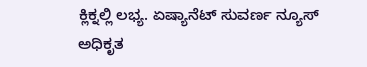ಕ್ಲಿಕ್ನಲ್ಲಿ ಲಭ್ಯ. ಏಷ್ಯಾನೆಟ್ ಸುವರ್ಣ ನ್ಯೂಸ್ ಅಧಿಕೃತ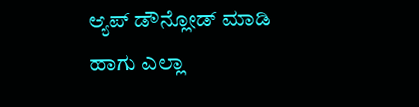ಆ್ಯಪ್ ಡೌನ್ಲೋಡ್ ಮಾಡಿ ಹಾಗು ಎಲ್ಲಾ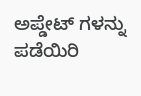ಅಪ್ಡೇಟ್ ಗಳನ್ನು ಪಡೆಯಿರಿ